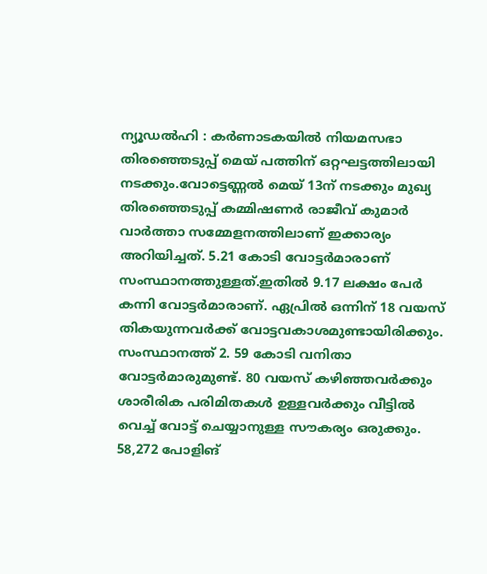ന്യൂഡല്‍ഹി : കര്‍ണാടകയില്‍ നിയമസഭാ തിരഞ്ഞെടുപ്പ് മെയ് പത്തിന് ഒറ്റഘട്ടത്തിലായി നടക്കും.വോട്ടെണ്ണല്‍ മെയ് 13ന് നടക്കും മുഖ്യ തിരഞ്ഞെടുപ്പ് കമ്മിഷണര്‍ രാജീവ് കുമാര്‍ വാര്‍ത്താ സമ്മേളനത്തിലാണ് ഇക്കാര്യം അറിയിച്ചത്. 5.21 കോടി വോട്ടര്‍മാരാണ് സംസ്ഥാനത്തുള്ളത്.ഇതില്‍ 9.17 ലക്ഷം പേര്‍ കന്നി വോട്ടര്‍മാരാണ്. ഏപ്രില്‍ ഒന്നിന് 18 വയസ് തികയുന്നവര്‍ക്ക് വോട്ടവകാശമുണ്ടായിരിക്കും. സംസ്ഥാനത്ത് 2. 59 കോടി വനിതാ വോട്ടര്‍മാരുമുണ്ട്. 80 വയസ് കഴിഞ്ഞവര്‍ക്കും ശാരീരിക പരിമിതകള്‍ ഉള്ളവര്‍ക്കും വീട്ടില്‍ വെച്ച് വോട്ട് ചെയ്യാനുള്ള സൗകര്യം ഒരുക്കും. 58,272 പോളിങ്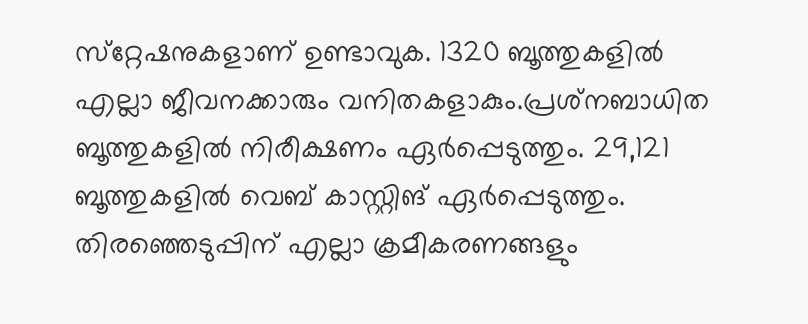സ്‌റ്റേഷനുകളാണ് ഉണ്ടാവുക. 1320 ബൂത്തുകളില്‍ എല്ലാ ജീവനക്കാരും വനിതകളാകും.പ്രശ്‌നബാധിത ബൂത്തുകളില്‍ നിരീക്ഷണം ഏര്‍പ്പെടുത്തും. 29,121 ബൂത്തുകളില്‍ വെബ് കാസ്റ്റിങ് ഏര്‍പ്പെടുത്തും. തിരഞ്ഞെടുപ്പിന് എല്ലാ ക്രമീകരണങ്ങളും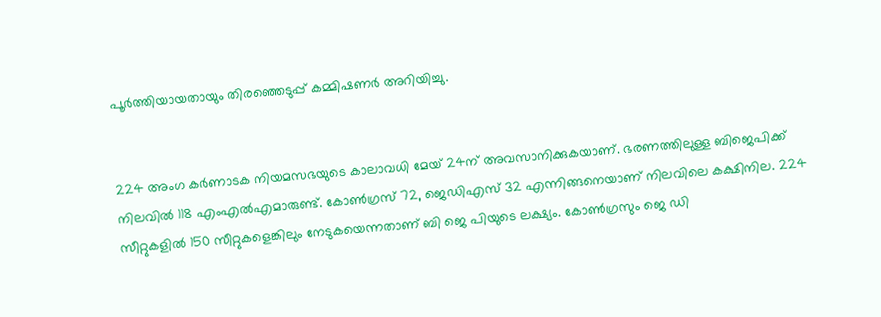പൂര്‍ത്തിയായതായും തിരഞ്ഞെടുപ്പ് കമ്മിഷണര്‍ അറിയിച്ചു.


224 അംഗ കര്‍ണാടക നിയമസഭയുടെ കാലാവധി മേയ് 24ന് അവസാനിക്കുകയാണ്. ഭരണത്തിലുള്ള ബിജെപിക്ക് നിലവില്‍ 118 എംഎല്‍എമാരുണ്ട്. കോണ്‍ഗ്രസ് 72, ജെഡിഎസ് 32 എന്നിങ്ങനെയാണ് നിലവിലെ കക്ഷിനില. 224 സീറ്റുകളില്‍ 150 സീറ്റുകളെങ്കിലും നേടുകയെന്നതാണ് ബി ജെ പിയുടെ ലക്ഷ്യം. കോണ്‍ഗ്രസും ജെ ഡി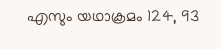എസും യഥാക്രമം 124, 93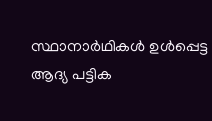സ്ഥാനാര്‍ഥികള്‍ ഉള്‍പ്പെട്ട ആദ്യ പട്ടിക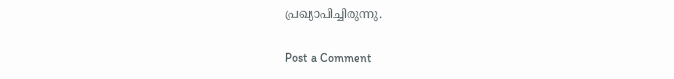പ്രഖ്യാപിച്ചിരുന്നു.

Post a Comment